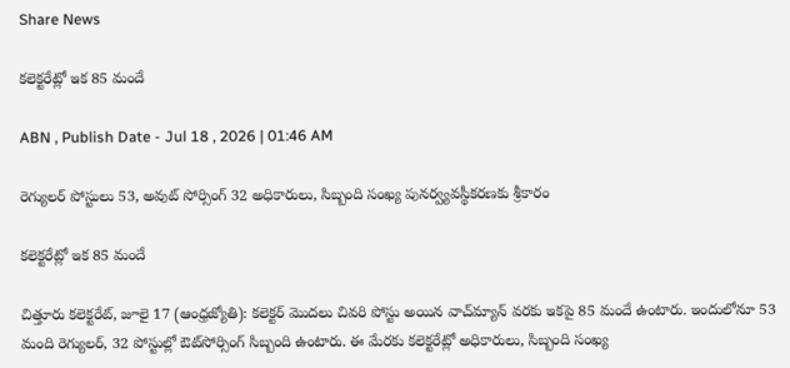Share News

కలెక్టరేట్లో ఇక 85 మందే

ABN , Publish Date - Jul 18 , 2026 | 01:46 AM

రెగ్యులర్‌ పోస్టులు 53, అవుట్‌ సోర్సింగ్‌ 32 అధికారులు, సిబ్బంది సంఖ్య పునర్వ్యవస్థీకరణకు శ్రీకారం

కలెక్టరేట్లో ఇక 85 మందే

చిత్తూరు కలెక్టరేట్‌, జూలై 17 (ఆంధ్రజ్యోతి): కలెక్టర్‌ మొదలు చివరి పోస్టు అయిన వాచ్‌మ్యాన్‌ వరకు ఇకపై 85 మందే ఉంటారు. ఇందులోనూ 53 మంది రెగ్యులర్‌, 32 పోస్టుల్లో ఔట్‌సోర్సింగ్‌ సిబ్బంది ఉంటారు. ఈ మేరకు కలెక్టరేట్లో అధికారులు, సిబ్బంది సంఖ్య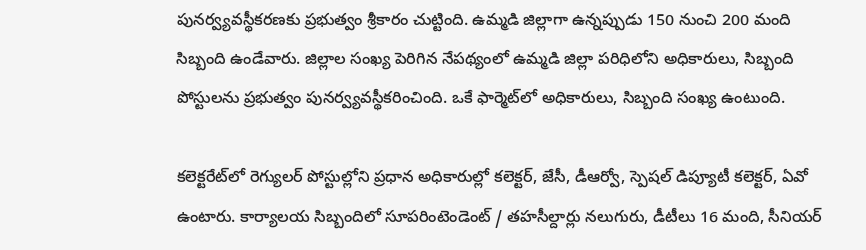పునర్వ్యవస్థీకరణకు ప్రభుత్వం శ్రీకారం చుట్టింది. ఉమ్మడి జిల్లాగా ఉన్నప్పుడు 150 నుంచి 200 మంది సిబ్బంది ఉండేవారు. జిల్లాల సంఖ్య పెరిగిన నేపథ్యంలో ఉమ్మడి జిల్లా పరిధిలోని అధికారులు, సిబ్బంది పోస్టులను ప్రభుత్వం పునర్వ్యవస్థీకరించింది. ఒకే ఫార్మెట్‌లో అధికారులు, సిబ్బంది సంఖ్య ఉంటుంది.

కలెక్టరేట్‌లో రెగ్యులర్‌ పోస్టుల్లోని ప్రధాన అధికారుల్లో కలెక్టర్‌, జేసీ, డీఆర్వో, స్పెషల్‌ డిప్యూటీ కలెక్టర్‌, ఏవో ఉంటారు. కార్యాలయ సిబ్బందిలో సూపరింటెండెంట్‌ / తహసీల్దార్లు నలుగురు, డీటీలు 16 మంది, సీనియర్‌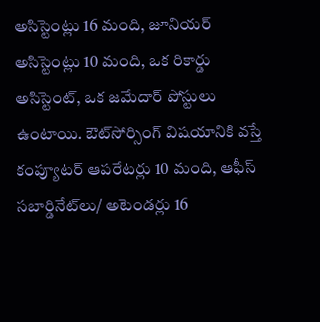అసిస్టెంట్లు 16 మంది, జూనియర్‌ అసిస్టెంట్లు 10 మంది, ఒక రికార్డు అసిస్టెంట్‌, ఒక జమేదార్‌ పోస్టులు ఉంటాయి. ఔట్‌సోర్సింగ్‌ విషయానికి వస్తే కంప్యూటర్‌ ఆపరేటర్లు 10 మంది, ఆఫీస్‌ సబార్డినేట్‌లు/ అటెండర్లు 16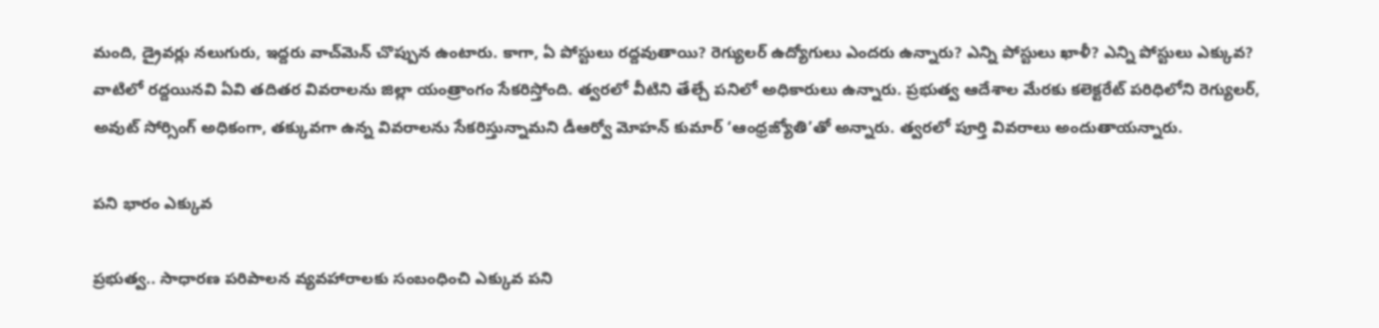మంది, డ్రైవర్లు నలుగురు, ఇద్దరు వాచ్‌మెన్‌ చొప్పున ఉంటారు. కాగా, ఏ పోస్టులు రద్దవుతాయి? రెగ్యులర్‌ ఉద్యోగులు ఎందరు ఉన్నారు? ఎన్ని పోస్టులు ఖాళీ? ఎన్ని పోస్టులు ఎక్కువ? వాటిలో రద్దయినవి ఏవి తదితర వివరాలను జిల్లా యంత్రాంగం సేకరిస్తోంది. త్వరలో వీటిని తేల్చే పనిలో అధికారులు ఉన్నారు. ప్రభుత్వ ఆదేశాల మేరకు కలెక్టరేట్‌ పరిధిలోని రెగ్యులర్‌, అవుట్‌ సోర్సింగ్‌ అధికంగా, తక్కువగా ఉన్న వివరాలను సేకరిస్తున్నామని డీఆర్వో మోహన్‌ కుమార్‌ ‘ఆంధ్రజ్యోతి’తో అన్నారు. త్వరలో పూర్తి వివరాలు అందుతాయన్నారు.

పని భారం ఎక్కువ

ప్రభుత్వ.. సాధారణ పరిపాలన వ్యవహారాలకు సంబంధించి ఎక్కువ పని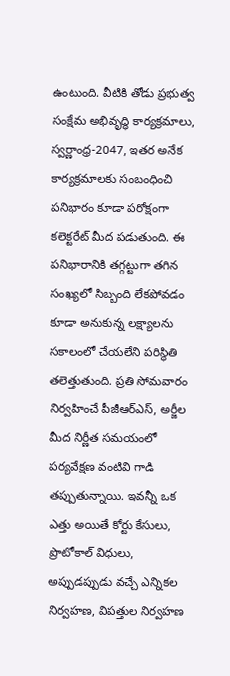ఉంటుంది. వీటికి తోడు ప్రభుత్వ సంక్షేమ అభివృద్ధి కార్యక్రమాలు, స్వర్ణాంధ్ర-2047, ఇతర అనేక కార్యక్రమాలకు సంబంధించి పనిభారం కూడా పరోక్షంగా కలెక్టరేట్‌ మీద పడుతుంది. ఈ పనిభారానికి తగ్గట్టుగా తగిన సంఖ్యలో సిబ్బంది లేకపోవడం కూడా అనుకున్న లక్ష్యాలను సకాలంలో చేయలేని పరిస్థితి తలెత్తుతుంది. ప్రతి సోమవారం నిర్వహించే పీజీఆర్‌ఎస్‌, అర్జీల మీద నిర్ణీత సమయంలో పర్యవేక్షణ వంటివి గాడి తప్పుతున్నాయి. ఇవన్నీ ఒక ఎత్తు అయితే కోర్టు కేసులు, ప్రొటోకాల్‌ విధులు, అప్పుడప్పుడు వచ్చే ఎన్నికల నిర్వహణ, విపత్తుల నిర్వహణ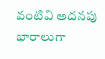వంటివి అదనపు భారాలుగా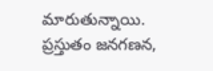మారుతున్నాయి. ప్రస్తుతం జనగణన,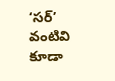‘సర్‌’ వంటివి కూడా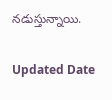నడుస్తున్నాయి.

Updated Date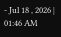- Jul 18 , 2026 | 01:46 AM